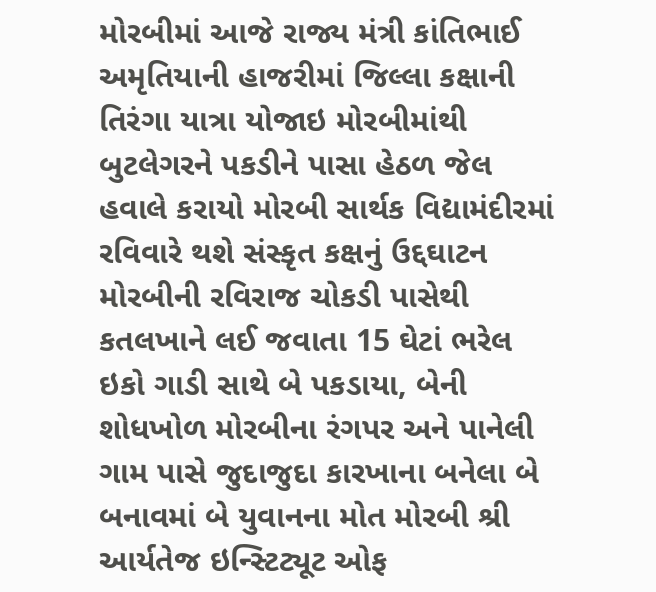મોરબીમાં આજે રાજ્ય મંત્રી કાંતિભાઈ અમૃતિયાની હાજરીમાં જિલ્લા કક્ષાની તિરંગા યાત્રા યોજાઇ મોરબીમાંથી બુટલેગરને પકડીને પાસા હેઠળ જેલ હવાલે કરાયો મોરબી સાર્થક વિદ્યામંદીરમાં રવિવારે થશે સંસ્કૃત કક્ષનું ઉદ્દઘાટન મોરબીની રવિરાજ ચોકડી પાસેથી કતલખાને લઈ જવાતા 15 ઘેટાં ભરેલ ઇકો ગાડી સાથે બે પકડાયા, બેની શોધખોળ મોરબીના રંગપર અને પાનેલી ગામ પાસે જુદાજુદા કારખાના બનેલા બે બનાવમાં બે યુવાનના મોત મોરબી શ્રી આર્યતેજ ઇન્સ્ટિટ્યૂટ ઓફ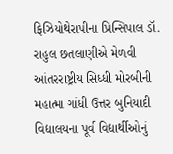ફિઝિયોથેરાપીના પ્રિન્સિપાલ ડૉ. રાહુલ છતલાણીએ મેળવી આંતરરાષ્ટ્રીય સિધ્ધી મોરબીની મહાત્મા ગાંધી ઉત્તર બુનિયાદી વિદ્યાલયના પૂર્વ વિદ્યાર્થીઓનું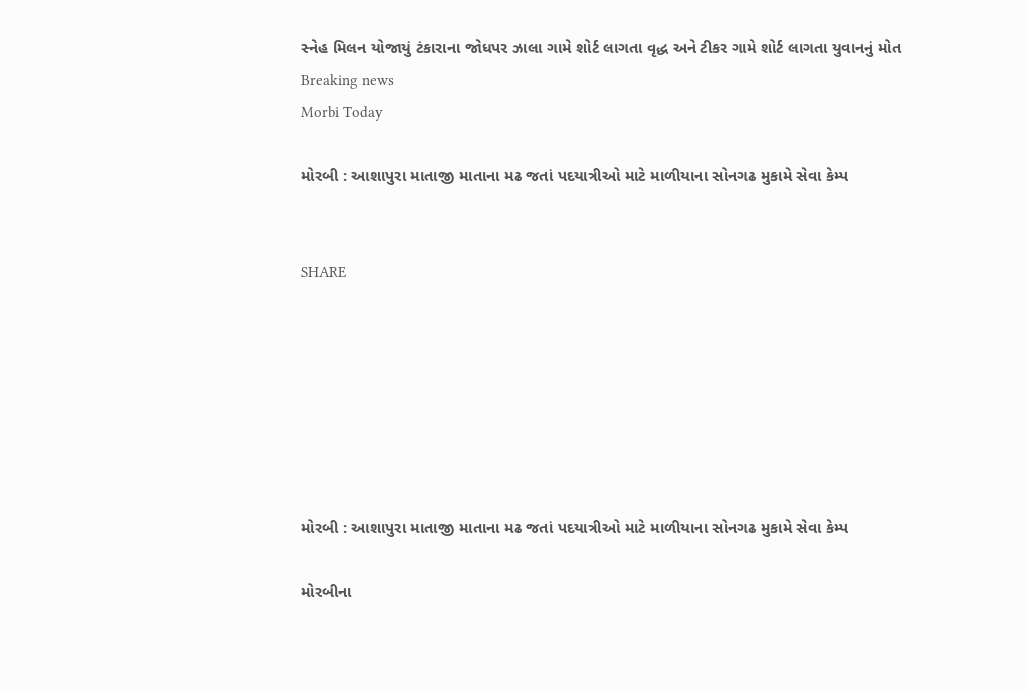સ્નેહ મિલન યોજાયું ટંકારાના જોધપર ઝાલા ગામે શોર્ટ લાગતા વૃદ્ધ અને ટીકર ગામે શોર્ટ લાગતા યુવાનનું મોત
Breaking news
Morbi Today

મોરબી : આશાપુરા માતાજી માતાના મઢ જતાં પદયાત્રીઓ માટે માળીયાના સોનગઢ મુકામે સેવા કેમ્પ


SHARE







મોરબી : આશાપુરા માતાજી માતાના મઢ જતાં પદયાત્રીઓ માટે માળીયાના સોનગઢ મુકામે સેવા કેમ્પ

મોરબીના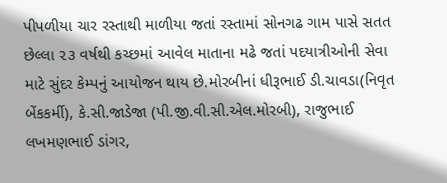પીપળીયા ચાર રસ્તાથી માળીયા જતાં રસ્તામાં સોનગઢ ગામ પાસે સતત છેલ્લા ૨૩ વર્ષથી કચ્છમાં આવેલ માતાના મઢે જતાં પદયાત્રીઓની સેવા માટે સુંદર કેમ્પનું આયોજન થાય છે.મોરબીનાં ધીરૂભાઈ ડી.ચાવડા(નિવૃત બેંકકર્મી), કે.સી.જાડેજા (પી.જી.વી.સી.એલ.મોરબી), રાજુભાઈ લખમણભાઈ ડાંગર,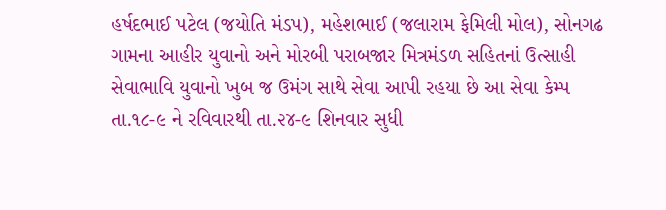હર્ષદભાઈ પટેલ (જયોતિ મંડપ), મહેશભાઈ (જલારામ ફેમિલી મોલ), સોનગઢ ગામના આહીર યુવાનો અને મોરબી પરાબજાર મિત્રમંડળ સહિતનાં ઉત્સાહી સેવાભાવિ યુવાનો ખુબ જ ઉમંગ સાથે સેવા આપી રહયા છે આ સેવા કેમ્પ તા.૧૮-૯ ને રવિવારથી તા.૨૪-૯ શિનવાર સુધી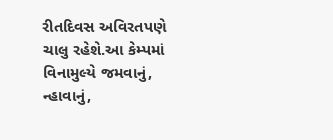રીતદિવસ અવિરતપણે ચાલુ રહેશે.આ કેમ્પમાં વિનામુલ્યે જમવાનું, ન્હાવાનું,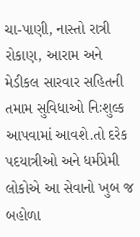ચા-પાણી, નાસ્તો રાત્રી રોકાણ, આરામ અને મેડીકલ સારવાર સહિતની તમામ સુવિધાઓ નિઃશુલ્ક આપવામાં આવશે.તો દરેક પદયાત્રીઓ અને ધર્મપ્રેમી લોકોએ આ સેવાનો ખુબ જ બહોળા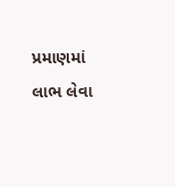પ્રમાણમાં લાભ લેવા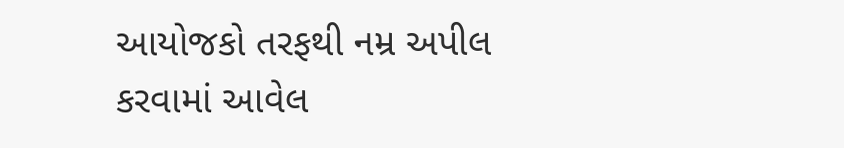આયોજકો તરફથી નમ્ર અપીલ કરવામાં આવેલ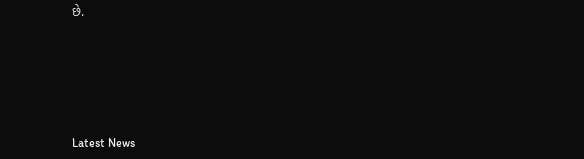છે.






Latest News